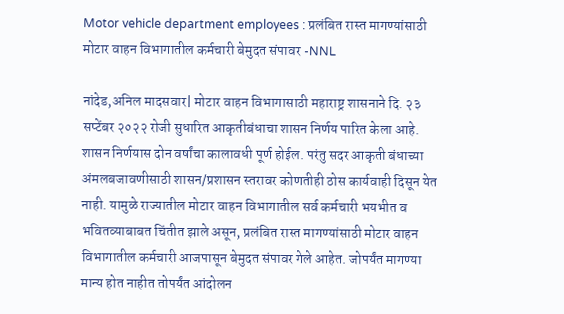Motor vehicle department employees : प्रलंबित रास्त मागण्यांसाठी मोटार वाहन विभागातील कर्मचारी बेमुदत संपावर -NNL

नांदेड,अनिल मादसवार| मोटार वाहन विभागासाठी महाराष्ट्र शासनाने दि. २३ सप्टेंबर २०२२ रोजी सुधारित आकृतीबंधाचा शासन निर्णय पारित केला आहे. शासन निर्णयास दोन वर्षांचा कालावधी पूर्ण होईल. परंतु सदर आकृती बंधाच्या अंमलबजावणीसाठी शासन/प्रशासन स्तरावर कोणतीही ठोस कार्यवाही दिसून येत नाही. यामुळे राज्यातील मोटार वाहन विभागातील सर्व कर्मचारी भयभीत व भवितव्याबाबत चिंतीत झाले असून, प्रलंबित रास्त मागण्यांसाठी मोटार वाहन विभागातील कर्मचारी आजपासून बेमुदत संपावर गेले आहेत. जोपर्यंत मागण्या मान्य होत नाहीत तोपर्यंत आंदोलन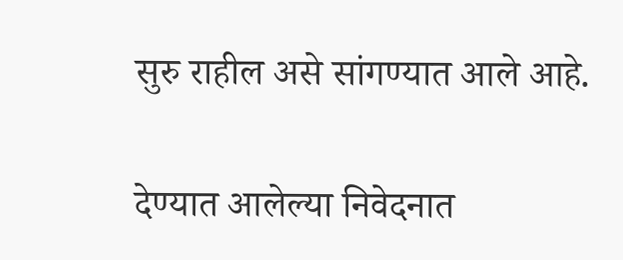सुरु राहील असे सांगण्यात आले आहे.

देण्यात आलेल्या निवेदनात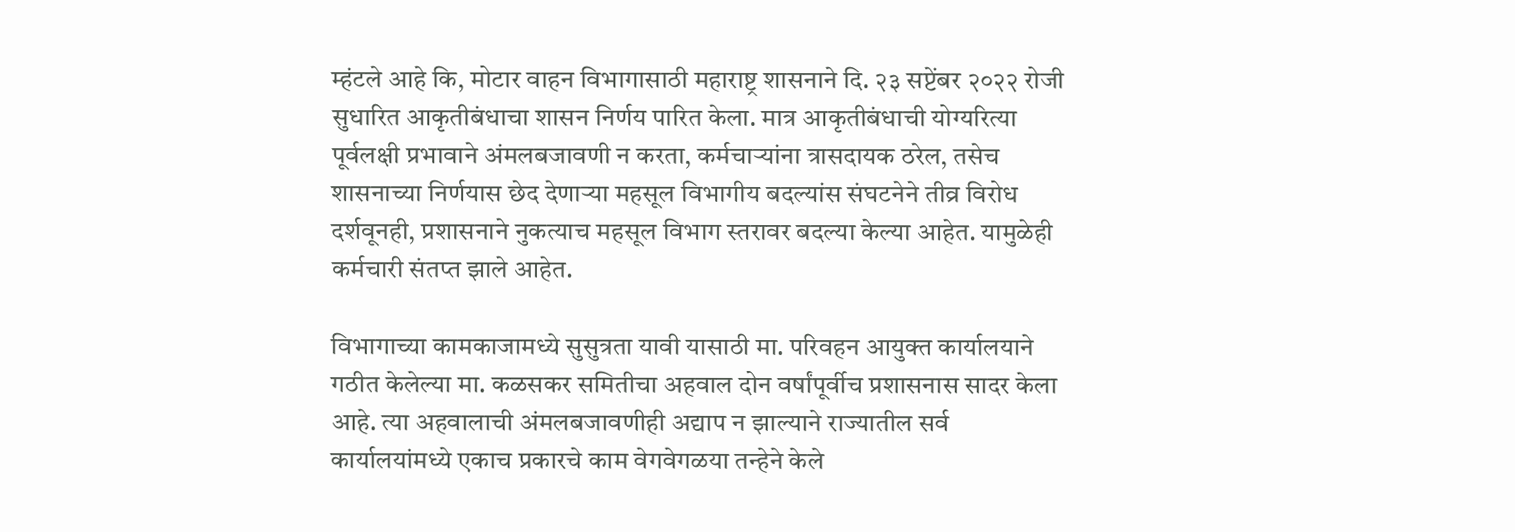म्हंटले आहे कि, मोटार वाहन विभागासाठी महाराष्ट्र शासनाने दि. २३ सप्टेंबर २०२२ रोजी सुधारित आकृतीबंधाचा शासन निर्णय पारित केला. मात्र आकृतीबंधाची योग्यरित्या पूर्वलक्षी प्रभावाने अंमलबजावणी न करता, कर्मचाऱ्यांना त्रासदायक ठरेल, तसेच शासनाच्या निर्णयास छेद देणाऱ्या महसूल विभागीय बदल्यांस संघटनेने तीव्र विरोध दर्शवूनही, प्रशासनाने नुकत्याच महसूल विभाग स्तरावर बदल्या केल्या आहेत. यामुळेही कर्मचारी संतप्त झाले आहेत.

विभागाच्या कामकाजामध्ये सुसुत्रता यावी यासाठी मा. परिवहन आयुक्त कार्यालयाने गठीत केलेल्या मा. कळसकर समितीचा अहवाल दोन वर्षांपूर्वीच प्रशासनास सादर केला आहे. त्या अहवालाची अंमलबजावणीही अद्याप न झाल्याने राज्यातील सर्व कार्यालयांमध्ये एकाच प्रकारचे काम वेगवेगळया तन्हेने केले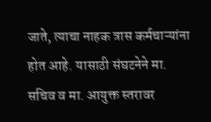जाते, त्याचा नाहक त्रास कर्मचाऱ्यांना होत आहे. यासाठी संघटनेने मा. सचिव व मा. आयुक्त स्तरावर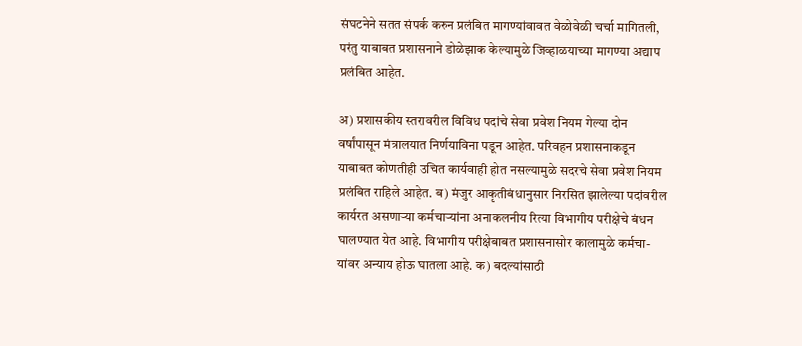संघटनेने सतत संपर्क करुन प्रलंबित मागण्यांवावत वेळोवेळी चर्चा मागितली, परंतु याबाबत प्रशासनाने डोळेझाक केल्यामुळे जिव्हाळयाच्या मागण्या अद्याप प्रलंबित आहेत.

अ) प्रशासकीय स्तरावरील विविध पदांचे सेवा प्रवेश नियम गेल्या दोन वर्षांपासून मंत्रालयात निर्णयाविना पडून आहेत. परिवहन प्रशासनाकडून याबाबत कोणतीही उचित कार्यवाही होत नसल्यामुळे सदरचे सेवा प्रवेश नियम प्रलंबित राहिले आहेत. ब) मंजुर आकृतीबंधानुसार निरसित झालेल्या पदांवरील कार्यरत असणाऱ्या कर्मचाऱ्यांना अनाकलनीय रित्या विभागीय परीक्षेचे बंधन घालण्यात येत आहे. विभागीय परीक्षेबाबत प्रशासना‌सोर कालामुळे कर्मचा-यांवर अन्याय होऊ घातला आहे. क) बदल्यांसाठी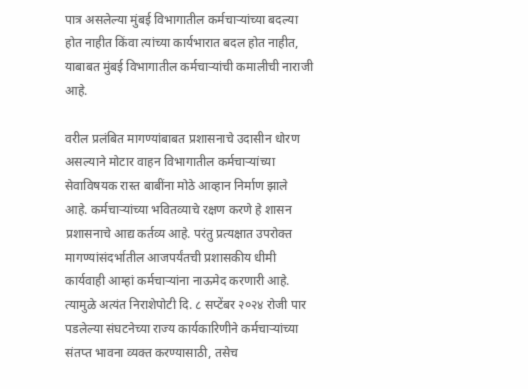पात्र असलेल्या मुंबई विभागातील कर्मचाऱ्यांच्या बदल्या होत नाहीत किंवा त्यांच्या कार्यभारात बदल होत नाहीत, याबाबत मुंबई विभागातील कर्मचाऱ्यांची कमालीची नाराजी आहे.

वरील प्रलंबित मागण्यांबाबत प्रशासनाचे उदासीन धोरण असल्याने मोटार वाहन विभागातील कर्मचाऱ्यांच्या सेवाविषयक रास्त बाबींना मोठे आव्हान निर्माण झाले आहे. कर्मचाऱ्यांच्या भवितव्याचे रक्षण करणे हे शासन प्रशासनाचे आद्य कर्तव्य आहे. परंतु प्रत्यक्षात उपरोक्त मागण्यांसंदर्भातील आजपर्यंतची प्रशासकीय धीमी कार्यवाही आम्हां कर्मचाऱ्यांना नाऊमेद करणारी आहे. त्यामुळे अत्यंत निराशेपोटी दि. ८ सप्टेंबर २०२४ रोजी पार पडलेल्या संघटनेच्या राज्य कार्यकारिणीने कर्मचाऱ्यांच्या संतप्त भावना व्यक्त करण्यासाठी, तसेच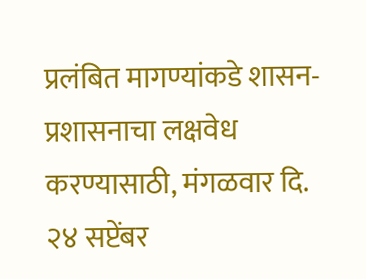प्रलंबित मागण्यांकडे शासन-प्रशासनाचा लक्षवेध करण्यासाठी, मंगळवार दि. २४ सप्टेंबर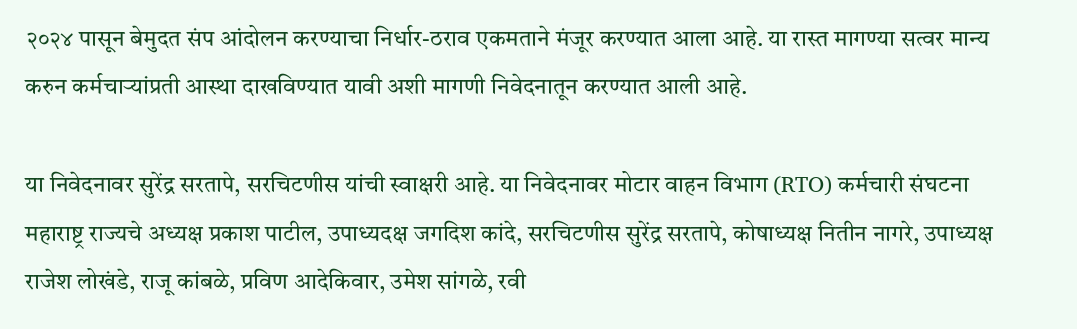२०२४ पासून बेमुदत संप आंदोलन करण्याचा निर्धार-ठराव एकमताने मंजूर करण्यात आला आहे. या रास्त मागण्या सत्वर मान्य करुन कर्मचाऱ्यांप्रती आस्था दाखविण्यात यावी अशी मागणी निवेदनातून करण्यात आली आहे.

या निवेदनावर सुरेंद्र सरतापे, सरचिटणीस यांची स्वाक्षरी आहे. या निवेदनावर मोटार वाहन विभाग (RTO) कर्मचारी संघटना महाराष्ट्र राज्यचे अध्यक्ष प्रकाश पाटील, उपाध्यदक्ष जगदिश कांदे, सरचिटणीस सुरेंद्र सरतापे, कोषाध्यक्ष नितीन नागरे, उपाध्यक्ष राजेश लोखंडे, राजू कांबळे, प्रविण आदेकिवार, उमेश सांगळे, रवी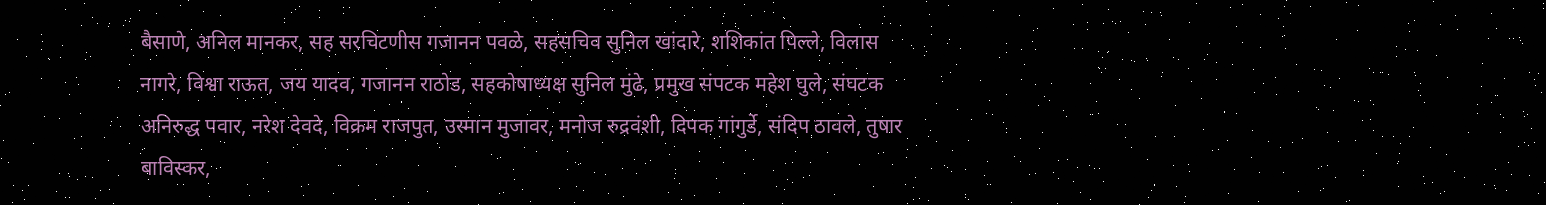बैसाणे, अनिल मानकर, सह सरचिटणीस गजानन पवळे, सहसचिव सुनिल खांदारे, शशिकांत पिल्ले, विलास नागरे, विश्वा राऊत, जय यादव, गजानन राठोड, सहकोषाध्यक्ष सुनिल मुंढे, प्रमुख संपटक महेश घुले, संघटक अनिरुद्ध पवार, नरेश देवदे, विक्रम राजपुत, उस्मान मुजावर, मनोज रुद्रवंशी, दिपक गांगुर्डे, संदिप ठावले, तुषार बाविस्कर,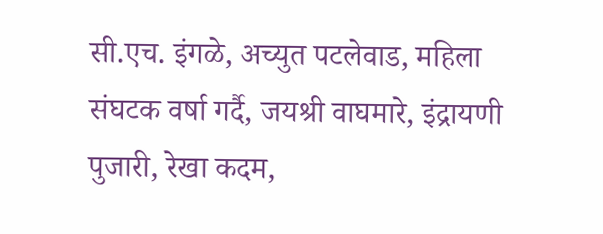सी.एच. इंगळे, अच्युत पटलेवाड, महिला संघटक वर्षा गर्दै, जयश्री वाघमारे, इंद्रायणी पुजारी, रेखा कदम,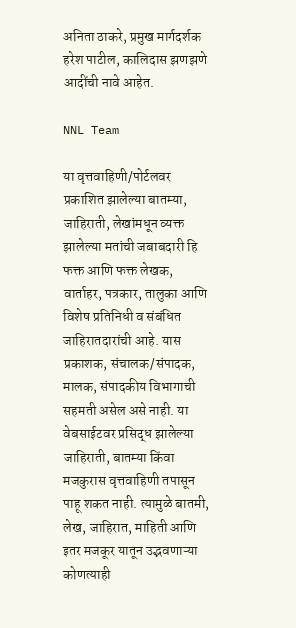अनिता ठाकरे, प्रमुख मार्गदर्शक हरेश पाटील, कालिदास झणझणे आदींची नावे आहेत.

NNL Team

या वृत्तवाहिणी/पोर्टलवर प्रकाशित झालेल्या बातम्या, जाहिराती, लेखांमधून व्यक्त झालेल्या मतांची जबाबदारी हि फक्त आणि फक्त लेखक, वार्ताहर, पत्रकार, तालुका आणि विशेष प्रतिनिधी व संबंधित जाहिरातदारांची आहे. यास प्रकाशक, संचालक/संपादक, मालक, संपादकीय विभागाची सहमती असेल असे नाही. या वेबसाईटवर प्रसिद्ध झालेल्या जाहिराती, बातम्या किंवा मजकुरास वृत्तवाहिणी तपासून पाहू शकत नाही. त्यामुळे बातमी, लेख, जाहिरात, माहिती आणि इतर मजकूर यातून उद्भवणाऱ्या कोणत्याही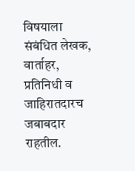विषयाला संबंधित लेखक, वार्ताहर, प्रतिनिधी व जाहिरातदारच जबाबदार राहतील.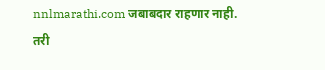nnlmarathi.com जबाबदार राहणार नाही. तरी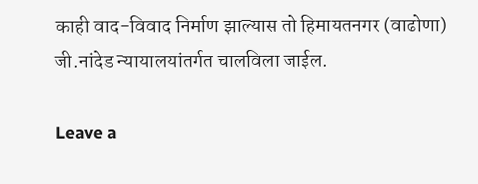काही वाद-विवाद निर्माण झाल्यास तो हिमायतनगर (वाढोणा) जी.नांदेड न्यायालयांतर्गत चालविला जाईल.

Leave a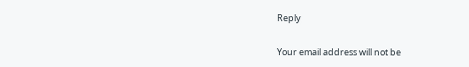Reply

Your email address will not be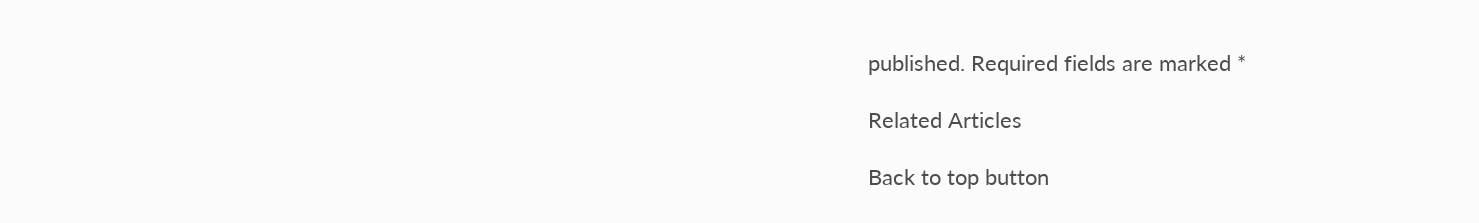published. Required fields are marked *

Related Articles

Back to top button